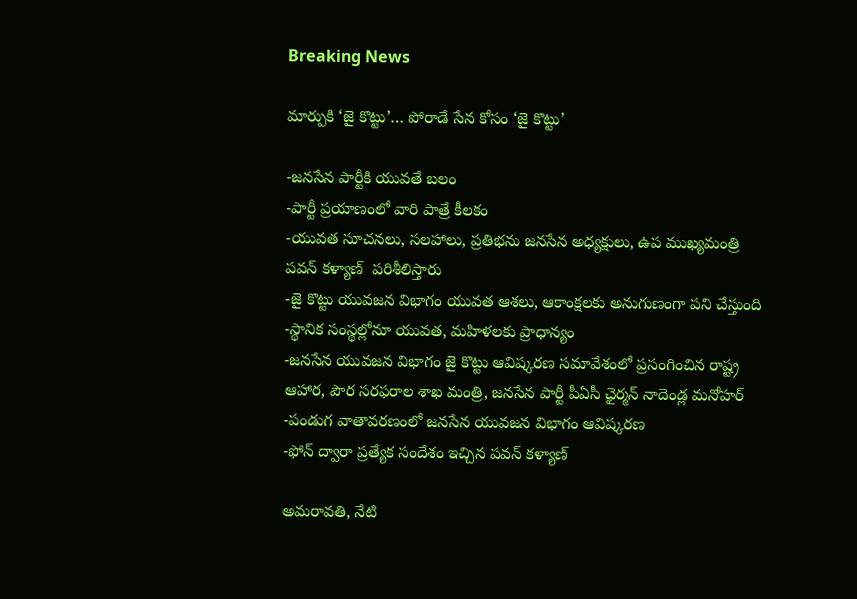Breaking News

మార్పుకి ‘జై కొట్టు’… పోరాడే సేన కోసం ‘జై కొట్టు’

-జనసేన పార్టీకి యువతే బలం
-పార్టీ ప్రయాణంలో వారి పాత్రే కీలకం
-యువత సూచనలు, సలహాలు, ప్రతిభను జనసేన అధ్యక్షులు, ఉప ముఖ్యమంత్రి పవన్ కళ్యాణ్  పరిశీలిస్తారు
-జై కొట్టు యువజన విభాగం యువత ఆశలు, ఆకాంక్షలకు అనుగుణంగా పని చేస్తుంది
-స్థానిక సంస్థల్లోనూ యువత, మహిళలకు ప్రాధాన్యం
-జనసేన యువజన విభాగం జై కొట్టు ఆవిష్కరణ సమావేశంలో ప్రసంగించిన రాష్ట్ర ఆహార, పౌర సరఫరాల శాఖ మంత్రి, జనసేన పార్టీ పీఏసీ ఛైర్మన్ నాదెండ్ల మనోహర్
-పండుగ వాతావరణంలో జనసేన యువజన విభాగం ఆవిష్కరణ
-ఫోన్ ద్వారా ప్రత్యేక సందేశం ఇచ్చిన పవన్ కళ్యాణ్

అమరావతి, నేటి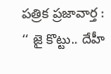పత్రిక ప్రజావార్త :
‘‘ జై కొట్టు.. దేహీ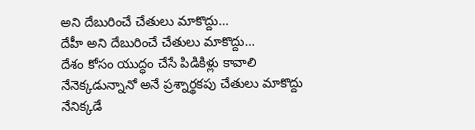అని దేబురించే చేతులు మాకొద్దు…
దేహీ అని దేబురించే చేతులు మాకొద్దు…
దేశం కోసం యుద్ధం చేసే పిడికిళ్లు కావాలి
నేనెక్కడున్నానో అనే ప్రశ్నార్థకపు చేతులు మాకొద్దు
నేనిక్కడే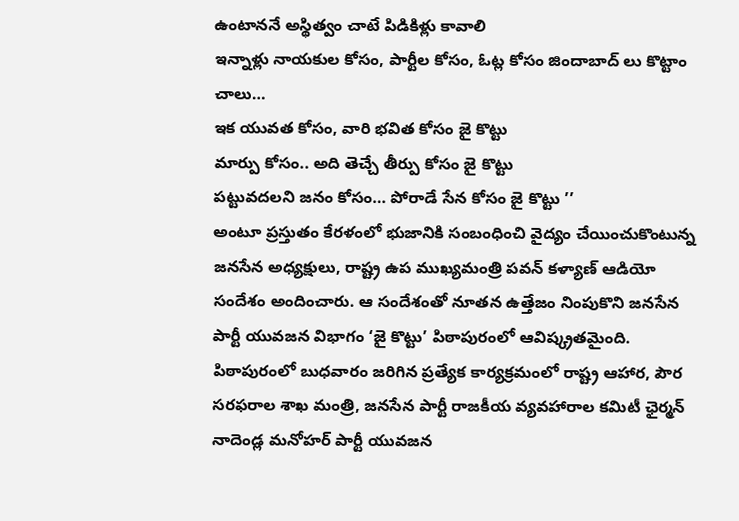ఉంటాననే అస్థిత్వం చాటే పిడికిళ్లు కావాలి
ఇన్నాళ్లు నాయకుల కోసం, పార్టీల కోసం, ఓట్ల కోసం జిందాబాద్ లు కొట్టాం చాలు…
ఇక యువత కోసం, వారి భవిత కోసం జై కొట్టు
మార్పు కోసం.. అది తెచ్చే తీర్పు కోసం జై కొట్టు
పట్టువదలని జనం కోసం… పోరాడే సేన కోసం జై కొట్టు ’’
అంటూ ప్రస్తుతం కేరళంలో భుజానికి సంబంధించి వైద్యం చేయించుకొంటున్న జనసేన అధ్యక్షులు, రాష్ట్ర ఉప ముఖ్యమంత్రి పవన్ కళ్యాణ్ ఆడియో సందేశం అందించారు. ఆ సందేశంతో నూతన ఉత్తేజం నింపుకొని జనసేన పార్టీ యువజన విభాగం ‘జై కొట్టు’ పిఠాపురంలో ఆవిష్క్రతమైంది. పిఠాపురంలో బుధవారం జరిగిన ప్రత్యేక కార్యక్రమంలో రాష్ట్ర ఆహార, పౌర సరఫరాల శాఖ మంత్రి, జనసేన పార్టీ రాజకీయ వ్యవహారాల కమిటీ ఛైర్మన్ నాదెండ్ల మనోహర్ పార్టీ యువజన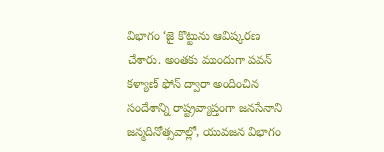విభాగం ‘జై కొట్టును ఆవిష్కరణ చేశారు. అంతకు ముందుగా పవన్ కళ్యాణ్ ఫోన్ ద్వారా అందించిన సందేశాన్ని రాష్ట్రవ్యాప్తంగా జనసేనాని జన్మదినోత్సవాల్లో, యువజన విభాగం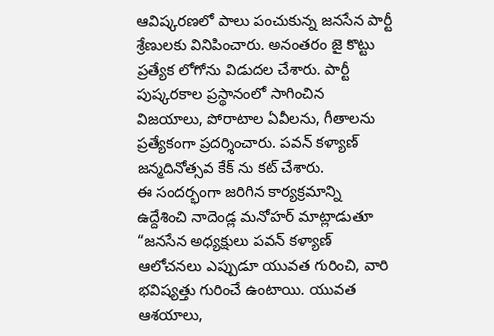ఆవిష్కరణలో పాలు పంచుకున్న జనసేన పార్టీ శ్రేణులకు వినిపించారు. అనంతరం జై కొట్టు ప్రత్యేక లోగోను విడుదల చేశారు. పార్టీ పుష్కరకాల ప్రస్థానంలో సాగించిన విజయాలు, పోరాటాల ఏవీలను, గీతాలను ప్రత్యేకంగా ప్రదర్శించారు. పవన్ కళ్యాణ్ జన్మదినోత్సవ కేక్ ను కట్ చేశారు.
ఈ సందర్భంగా జరిగిన కార్యక్రమాన్ని ఉద్దేశించి నాదెండ్ల మనోహర్ మాట్లాడుతూ “జనసేన అధ్యక్షులు పవన్ కళ్యాణ్ ఆలోచనలు ఎప్పుడూ యువత గురించి, వారి భవిష్యత్తు గురించే ఉంటాయి. యువత ఆశయాలు,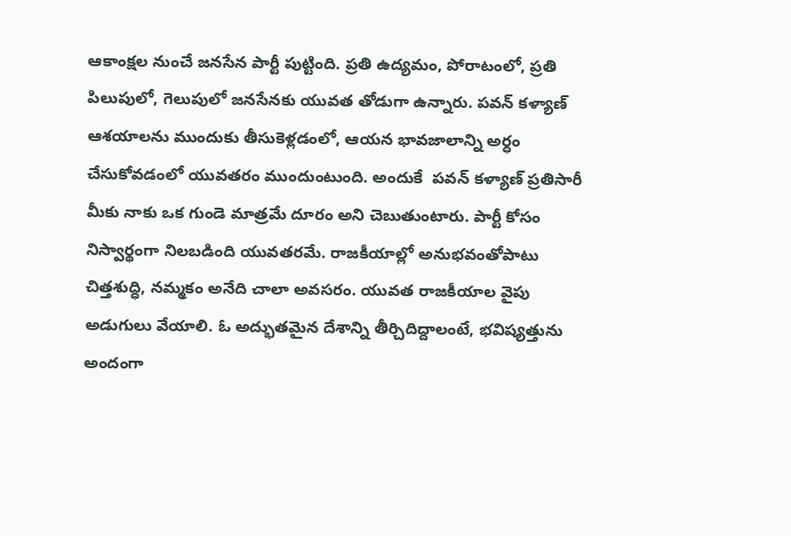ఆకాంక్షల నుంచే జనసేన పార్టీ పుట్టింది. ప్రతి ఉద్యమం, పోరాటంలో, ప్రతి పిలుపులో, గెలుపులో జనసేనకు యువత తోడుగా ఉన్నారు. పవన్ కళ్యాణ్ ఆశయాలను ముందుకు తీసుకెళ్లడంలో, ఆయన భావజాలాన్ని అర్ధం చేసుకోవడంలో యువతరం ముందుంటుంది. అందుకే  పవన్ కళ్యాణ్ ప్రతిసారీ మీకు నాకు ఒక గుండె మాత్రమే దూరం అని చెబుతుంటారు. పార్టీ కోసం నిస్వార్థంగా నిలబడింది యువతరమే. రాజకీయాల్లో అనుభవంతోపాటు చిత్తశుద్ధి, నమ్మకం అనేది చాలా అవసరం. యువత రాజకీయాల వైపు అడుగులు వేయాలి. ఓ అద్భుతమైన దేశాన్ని తీర్చిదిద్దాలంటే, భవిష్యత్తును అందంగా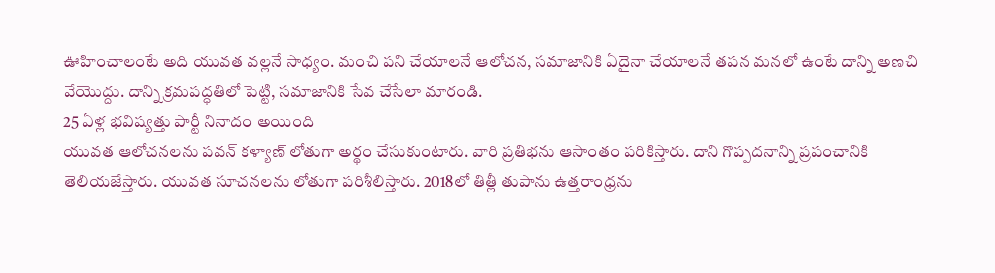ఊహించాలంటే అది యువత వల్లనే సాధ్యం. మంచి పని చేయాలనే ఆలోచన, సమాజానికి ఏదైనా చేయాలనే తపన మనలో ఉంటే దాన్ని అణచి వేయొద్దు. దాన్ని క్రమపద్ధతిలో పెట్టి, సమాజానికి సేవ చేసేలా మారండి.
25 ఏళ్ల భవిష్యత్తు పార్టీ నినాదం అయింది
యువత ఆలోచనలను పవన్ కళ్యాణ్ లోతుగా అర్థం చేసుకుంటారు. వారి ప్రతిభను ఆసాంతం పరికిస్తారు. దాని గొప్పదనాన్ని ప్రపంచానికి తెలియజేస్తారు. యువత సూచనలను లోతుగా పరిశీలిస్తారు. 2018లో తిత్లీ తుపాను ఉత్తరాంధ్రను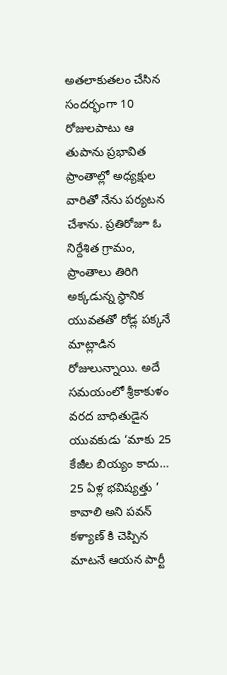అతలాకుతలం చేసిన సందర్భంగా 10 రోజులపాటు ఆ తుపాను ప్రభావిత ప్రాంతాల్లో అధ్యక్షుల వారితో నేను పర్యటన చేశాను. ప్రతిరోజూ ఓ నిర్దేశిత గ్రామం, ప్రాంతాలు తిరిగి అక్కడున్న స్థానిక యువతతో రోడ్ల పక్కనే మాట్లాడిన రోజులున్నాయి. అదే సమయంలో శ్రీకాకుళం వరద బాధితుడైన యువకుడు ‘మాకు 25 కేజీల బియ్యం కాదు… 25 ఏళ్ల భవిష్యత్తు ’ కావాలి అని పవన్ కళ్యాణ్ కి చెప్పిన మాటనే ఆయన పార్టీ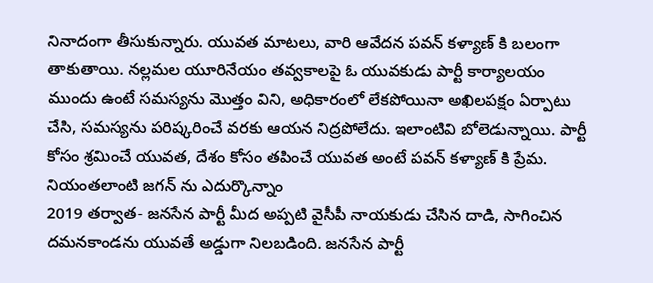నినాదంగా తీసుకున్నారు. యువత మాటలు, వారి ఆవేదన పవన్ కళ్యాణ్ కి బలంగా తాకుతాయి. నల్లమల యూరినేయం తవ్వకాలపై ఓ యువకుడు పార్టీ కార్యాలయం ముందు ఉంటే సమస్యను మొత్తం విని, అధికారంలో లేకపోయినా అఖిలపక్షం ఏర్పాటు చేసి, సమస్యను పరిష్కరించే వరకు ఆయన నిద్రపోలేదు. ఇలాంటివి బోలెడున్నాయి. పార్టీ కోసం శ్రమించే యువత, దేశం కోసం తపించే యువత అంటే పవన్ కళ్యాణ్ కి ప్రేమ.
నియంతలాంటి జగన్ ను ఎదుర్కొన్నాం
2019 తర్వాత- జనసేన పార్టీ మీద అప్పటి వైసీపీ నాయకుడు చేసిన దాడి, సాగించిన దమనకాండను యువతే అడ్డుగా నిలబడింది. జనసేన పార్టీ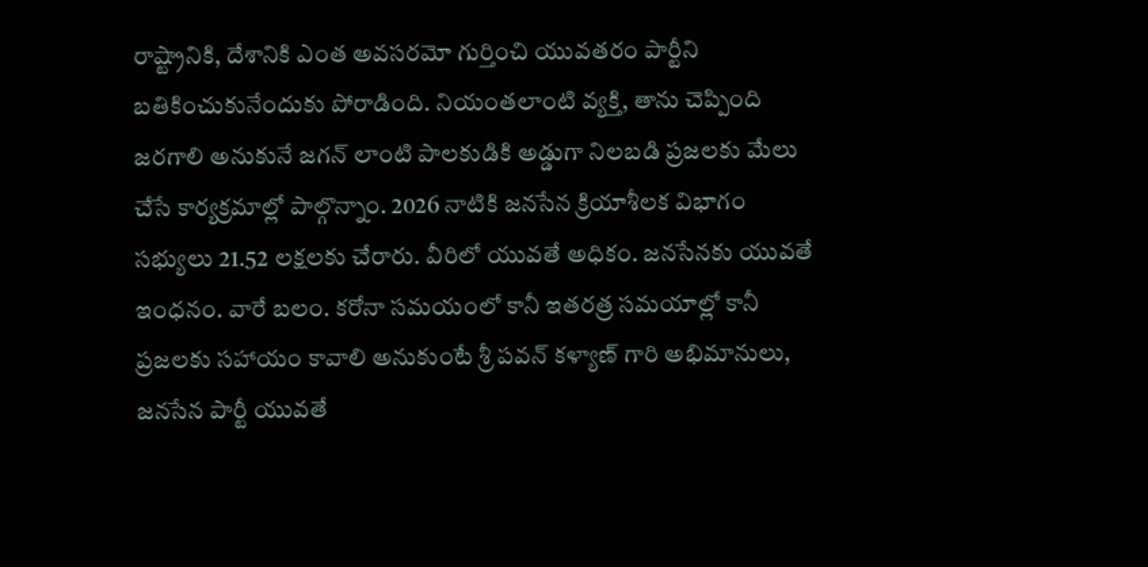రాష్ట్రానికి, దేశానికి ఎంత అవసరమో గుర్తించి యువతరం పార్టీని బతికించుకునేందుకు పోరాడింది. నియంతలాంటి వ్యక్తి, తాను చెప్పింది జరగాలి అనుకునే జగన్ లాంటి పాలకుడికి అడ్డుగా నిలబడి ప్రజలకు మేలు చేసే కార్యక్రమాల్లో పాల్గొన్నాం. 2026 నాటికి జనసేన క్రియాశీలక విభాగం సభ్యులు 21.52 లక్షలకు చేరారు. వీరిలో యువతే అధికం. జనసేనకు యువతే ఇంధనం. వారే బలం. కరోనా సమయంలో కానీ ఇతరత్ర సమయాల్లో కానీ ప్రజలకు సహాయం కావాలి అనుకుంటే శ్రీ పవన్ కళ్యాణ్ గారి అభిమానులు, జనసేన పార్టీ యువతే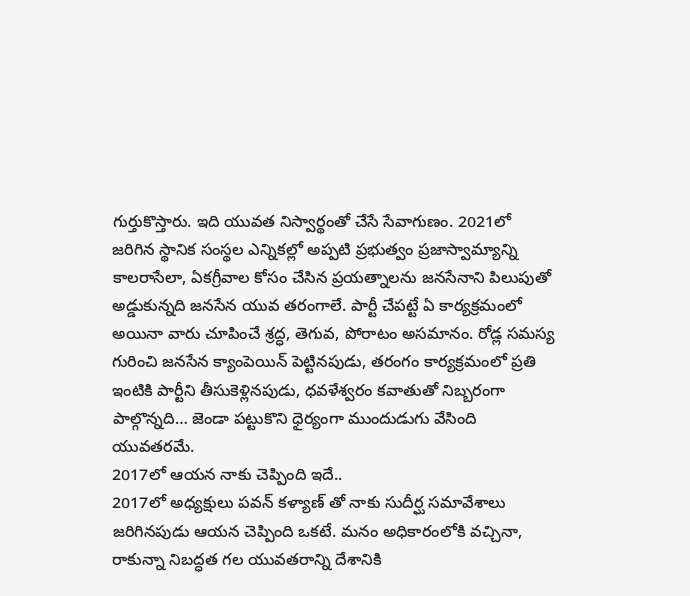గుర్తుకొస్తారు. ఇది యువత నిస్వార్థంతో చేసే సేవాగుణం. 2021లో జరిగిన స్థానిక సంస్థల ఎన్నికల్లో అప్పటి ప్రభుత్వం ప్రజాస్వామ్యాన్ని కాలరాసేలా, ఏకగ్రీవాల కోసం చేసిన ప్రయత్నాలను జనసేనాని పిలుపుతో అడ్డుకున్నది జనసేన యువ తరంగాలే. పార్టీ చేపట్టే ఏ కార్యక్రమంలో అయినా వారు చూపించే శ్రద్ధ, తెగువ, పోరాటం అసమానం. రోడ్ల సమస్య గురించి జనసేన క్యాంపెయిన్ పెట్టినపుడు, తరంగం కార్యక్రమంలో ప్రతి ఇంటికి పార్టీని తీసుకెళ్లినపుడు, ధవళేశ్వరం కవాతుతో నిబ్బరంగా పాల్గొన్నది… జెండా పట్టుకొని ధైర్యంగా ముందుడుగు వేసింది యువతరమే.
2017లో ఆయన నాకు చెప్పింది ఇదే..
2017లో అధ్యక్షులు పవన్ కళ్యాణ్ తో నాకు సుదీర్ఘ సమావేశాలు జరిగినపుడు ఆయన చెప్పింది ఒకటే. మనం అధికారంలోకి వచ్చినా, రాకున్నా నిబద్ధత గల యువతరాన్ని దేశానికి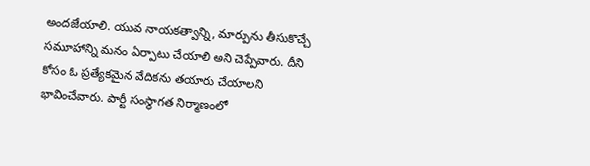అందజేయాలి. యువ నాయకత్వాన్ని, మార్పును తీసుకొచ్చే సమూహాన్ని మనం ఏర్పాటు చేయాలి అని చెప్పేవారు. దీని కోసం ఓ ప్రత్యేకమైన వేదికను తయారు చేయాలని భావించేవారు. పార్టీ సంస్థాగత నిర్మాణంలో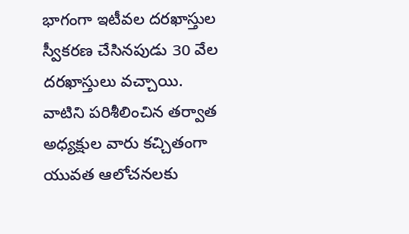భాగంగా ఇటీవల దరఖాస్తుల స్వీకరణ చేసినపుడు 30 వేల దరఖాస్తులు వచ్చాయి. వాటిని పరిశీలించిన తర్వాత అధ్యక్షుల వారు కచ్చితంగా యువత ఆలోచనలకు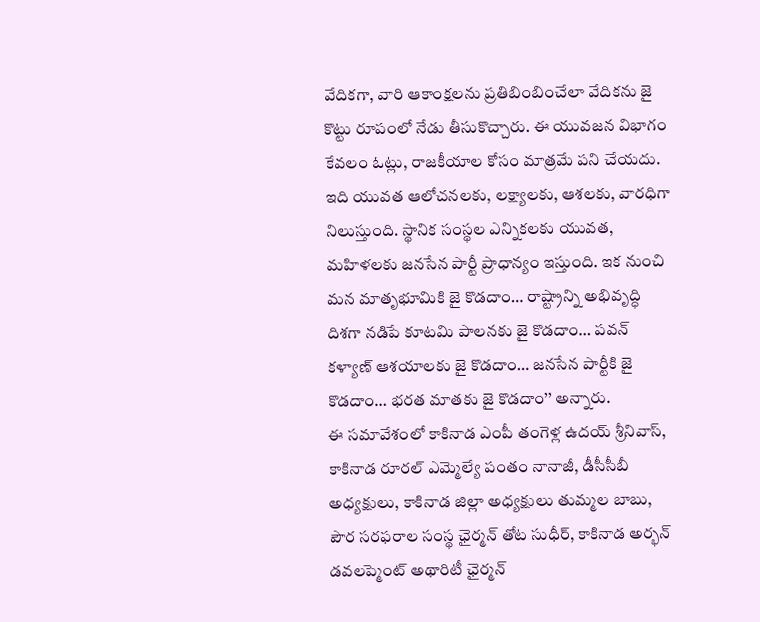వేదికగా, వారి ఆకాంక్షలను ప్రతిబింబించేలా వేదికను జై కొట్టు రూపంలో నేడు తీసుకొచ్చారు. ఈ యువజన విభాగం కేవలం ఓట్లు, రాజకీయాల కోసం మాత్రమే పని చేయదు. ఇది యువత ఆలోచనలకు, లక్ష్యాలకు, ఆశలకు, వారధిగా నిలుస్తుంది. స్థానిక సంస్థల ఎన్నికలకు యువత, మహిళలకు జనసేన పార్టీ ప్రాధాన్యం ఇస్తుంది. ఇక నుంచి మన మాతృభూమికి జై కొడదాం… రాష్ట్రాన్ని అభివృద్ధి దిశగా నడిపే కూటమి పాలనకు జై కొడదాం… పవన్ కళ్యాణ్ ఆశయాలకు జై కొడదాం… జనసేన పార్టీకి జై కొడదాం… భరత మాతకు జై కొడదాం’’ అన్నారు.
ఈ సమావేశంలో కాకినాడ ఎంపీ తంగెళ్ల ఉదయ్ శ్రీనివాస్, కాకినాడ రూరల్ ఎమ్మెల్యే పంతం నానాజీ, డీసీసీబీ అధ్యక్షులు, కాకినాడ జిల్లా అధ్యక్షులు తుమ్మల బాబు, పౌర సరఫరాల సంస్థ ఛైర్మన్ తోట సుధీర్, కాకినాడ అర్భన్ డవలప్మెంట్ అథారిటీ ఛైర్మన్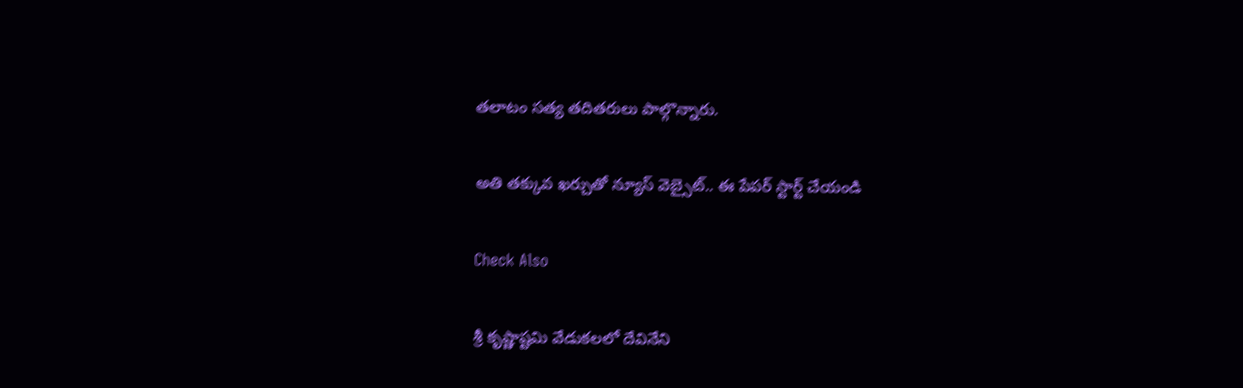తలాటం సత్య తదితరులు పాల్గొన్నారు.

అతి తక్కువ ఖర్చుతో న్యూస్ వెబ్సైట్.. ఈ పేపర్ స్టార్ట్ చేయండి

Check Also

శ్రీ కృష్ణాష్టమి వేడుకలలో దేవినేని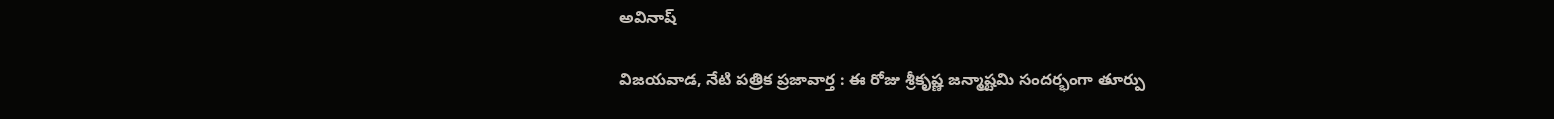అవినాష్

విజయవాడ, నేటి పత్రిక ప్రజావార్త : ఈ రోజు శ్రీకృష్ణ జన్మాష్టమి సందర్భంగా తూర్పు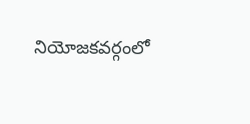నియోజకవర్గంలో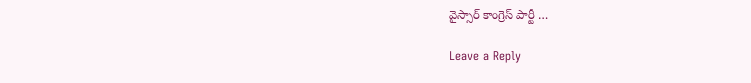వైస్సార్ కాంగ్రెస్ పార్టీ …

Leave a Reply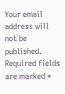Your email address will not be published. Required fields are marked *